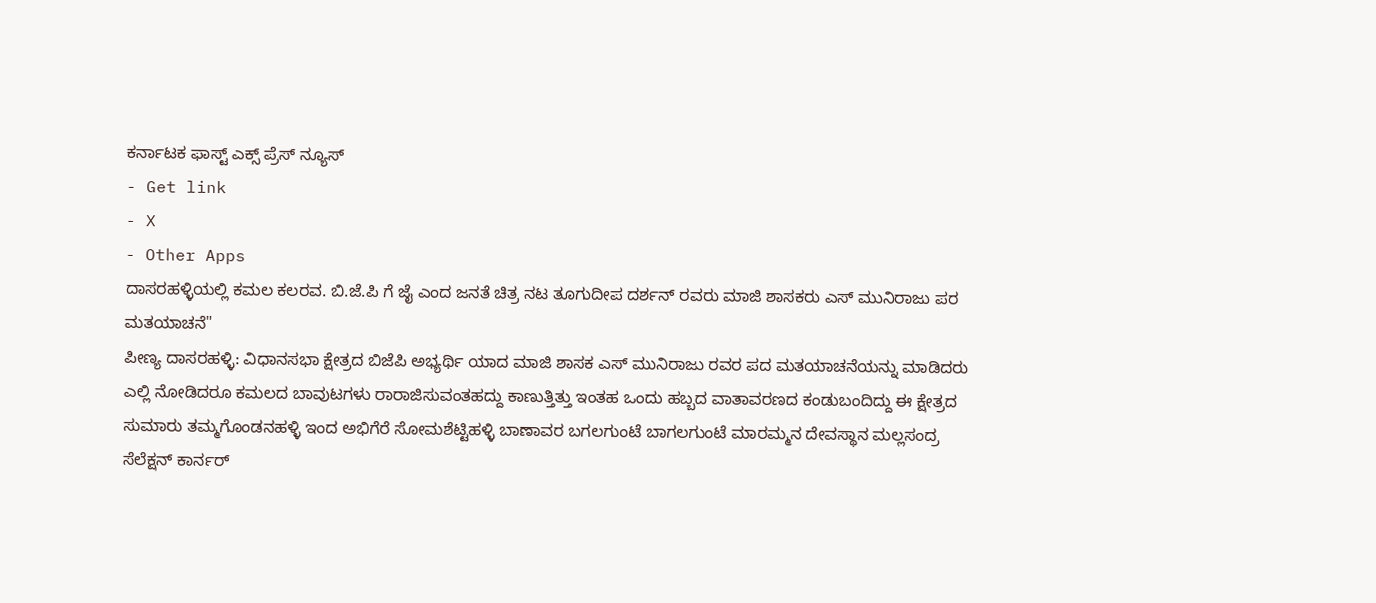ಕರ್ನಾಟಕ ಫಾಸ್ಟ್ ಎಕ್ಸ್ ಪ್ರೆಸ್ ನ್ಯೂಸ್
- Get link
- X
- Other Apps
ದಾಸರಹಳ್ಳಿಯಲ್ಲಿ ಕಮಲ ಕಲರವ. ಬಿ.ಜೆ.ಪಿ ಗೆ ಜೈ ಎಂದ ಜನತೆ ಚಿತ್ರ ನಟ ತೂಗುದೀಪ ದರ್ಶನ್ ರವರು ಮಾಜಿ ಶಾಸಕರು ಎಸ್ ಮುನಿರಾಜು ಪರ ಮತಯಾಚನೆ"
ಪೀಣ್ಯ ದಾಸರಹಳ್ಳಿ: ವಿಧಾನಸಭಾ ಕ್ಷೇತ್ರದ ಬಿಜೆಪಿ ಅಭ್ಯರ್ಥಿ ಯಾದ ಮಾಜಿ ಶಾಸಕ ಎಸ್ ಮುನಿರಾಜು ರವರ ಪದ ಮತಯಾಚನೆಯನ್ನು ಮಾಡಿದರು ಎಲ್ಲಿ ನೋಡಿದರೂ ಕಮಲದ ಬಾವುಟಗಳು ರಾರಾಜಿಸುವಂತಹದ್ದು ಕಾಣುತ್ತಿತ್ತು ಇಂತಹ ಒಂದು ಹಬ್ಬದ ವಾತಾವರಣದ ಕಂಡುಬಂದಿದ್ದು ಈ ಕ್ಷೇತ್ರದ ಸುಮಾರು ತಮ್ಮಗೊಂಡನಹಳ್ಳಿ ಇಂದ ಅಭಿಗೆರೆ ಸೋಮಶೆಟ್ಟಿಹಳ್ಳಿ ಬಾಣಾವರ ಬಗಲಗುಂಟೆ ಬಾಗಲಗುಂಟೆ ಮಾರಮ್ಮನ ದೇವಸ್ಥಾನ ಮಲ್ಲಸಂದ್ರ ಸೆಲೆಕ್ಷನ್ ಕಾರ್ನರ್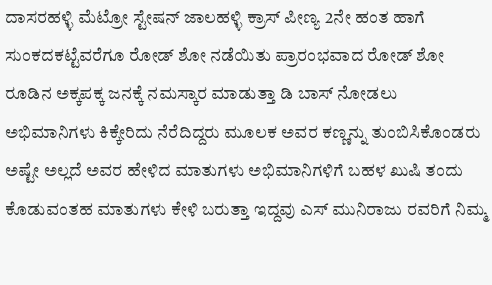ದಾಸರಹಳ್ಳಿ ಮೆಟ್ರೋ ಸ್ಟೇಷನ್ ಜಾಲಹಳ್ಳಿ ಕ್ರಾಸ್ ಪೀಣ್ಯ 2ನೇ ಹಂತ ಹಾಗೆ ಸುಂಕದಕಟ್ಟೆವರೆಗೂ ರೋಡ್ ಶೋ ನಡೆಯಿತು ಪ್ರಾರಂಭವಾದ ರೋಡ್ ಶೋ ರೂಡಿನ ಅಕ್ಕಪಕ್ಕ ಜನಕ್ಕೆ ನಮಸ್ಕಾರ ಮಾಡುತ್ತಾ ಡಿ ಬಾಸ್ ನೋಡಲು ಅಭಿಮಾನಿಗಳು ಕಿಕ್ಕೇರಿದು ನೆರೆದಿದ್ದರು ಮೂಲಕ ಅವರ ಕಣ್ಣನ್ನು ತುಂಬಿಸಿಕೊಂಡರು ಅಷ್ಟೇ ಅಲ್ಲದೆ ಅವರ ಹೇಳಿದ ಮಾತುಗಳು ಅಭಿಮಾನಿಗಳಿಗೆ ಬಹಳ ಖುಷಿ ತಂದು ಕೊಡುವಂತಹ ಮಾತುಗಳು ಕೇಳಿ ಬರುತ್ತಾ ಇದ್ದವು ಎಸ್ ಮುನಿರಾಜು ರವರಿಗೆ ನಿಮ್ಮ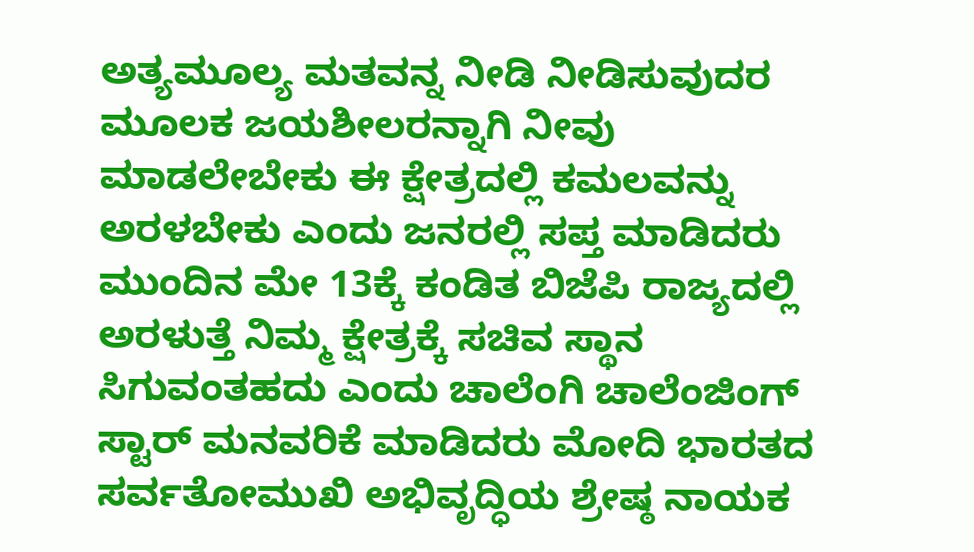ಅತ್ಯಮೂಲ್ಯ ಮತವನ್ನ ನೀಡಿ ನೀಡಿಸುವುದರ ಮೂಲಕ ಜಯಶೀಲರನ್ನಾಗಿ ನೀವು ಮಾಡಲೇಬೇಕು ಈ ಕ್ಷೇತ್ರದಲ್ಲಿ ಕಮಲವನ್ನು ಅರಳಬೇಕು ಎಂದು ಜನರಲ್ಲಿ ಸಪ್ತ ಮಾಡಿದರು ಮುಂದಿನ ಮೇ 13ಕ್ಕೆ ಕಂಡಿತ ಬಿಜೆಪಿ ರಾಜ್ಯದಲ್ಲಿ ಅರಳುತ್ತೆ ನಿಮ್ಮ ಕ್ಷೇತ್ರಕ್ಕೆ ಸಚಿವ ಸ್ಥಾನ ಸಿಗುವಂತಹದು ಎಂದು ಚಾಲೆಂಗಿ ಚಾಲೆಂಜಿಂಗ್ ಸ್ಟಾರ್ ಮನವರಿಕೆ ಮಾಡಿದರು ಮೋದಿ ಭಾರತದ ಸರ್ವತೋಮುಖಿ ಅಭಿವೃದ್ಧಿಯ ಶ್ರೇಷ್ಠ ನಾಯಕ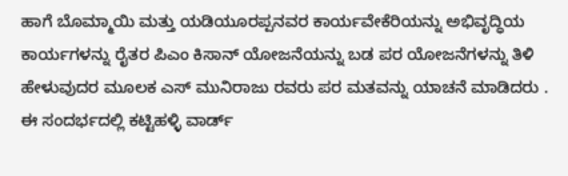ಹಾಗೆ ಬೊಮ್ಮಾಯಿ ಮತ್ತು ಯಡಿಯೂರಪ್ಪನವರ ಕಾರ್ಯವೇಕೆರಿಯನ್ನು ಅಭಿವೃದ್ಧಿಯ ಕಾರ್ಯಗಳನ್ನು ರೈತರ ಪಿಎಂ ಕಿಸಾನ್ ಯೋಜನೆಯನ್ನು ಬಡ ಪರ ಯೋಜನೆಗಳನ್ನು ತಿಳಿ ಹೇಳುವುದರ ಮೂಲಕ ಎಸ್ ಮುನಿರಾಜು ರವರು ಪರ ಮತವನ್ನು ಯಾಚನೆ ಮಾಡಿದರು .
ಈ ಸಂದರ್ಭದಲ್ಲಿ ಕಟ್ಟಿಹಳ್ಳಿ ವಾರ್ಡ್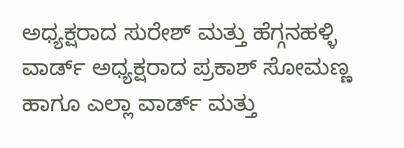ಅಧ್ಯಕ್ಷರಾದ ಸುರೇಶ್ ಮತ್ತು ಹೆಗ್ಗನಹಳ್ಳಿ ವಾರ್ಡ್ ಅಧ್ಯಕ್ಷರಾದ ಪ್ರಕಾಶ್ ಸೋಮಣ್ಣ ಹಾಗೂ ಎಲ್ಲಾ ವಾರ್ಡ್ ಮತ್ತು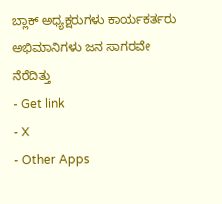ಬ್ಲಾಕ್ ಅಧ್ಯಕ್ಷರುಗಳು ಕಾರ್ಯಕರ್ತರು ಅಭಿಮಾನಿಗಳು ಜನ ಸಾಗರವೇ ನೆರೆದಿತ್ತು
- Get link
- X
- Other Apps